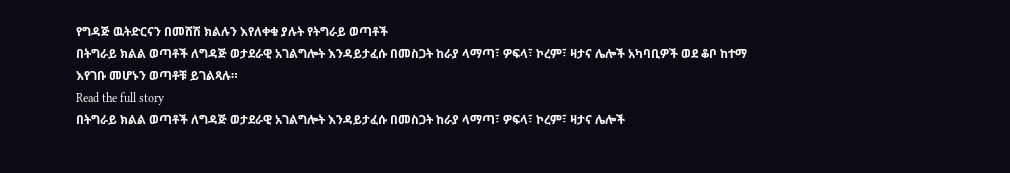የግዳጅ ዉትድርናን በመሸሽ ክልሉን እየለቀቁ ያሉት የትግራይ ወጣቶች
በትግራይ ክልል ወጣቶች ለግዳጅ ወታደራዊ አገልግሎት እንዳይታፈሱ በመስጋት ከራያ ላማጣ፣ ዎፍላ፣ ኮረም፣ ዛታና ሌሎች አካባቢዎች ወደ ቆቦ ከተማ እየገቡ መሆኑን ወጣቶቹ ይገልጻሉ።
Read the full story
በትግራይ ክልል ወጣቶች ለግዳጅ ወታደራዊ አገልግሎት እንዳይታፈሱ በመስጋት ከራያ ላማጣ፣ ዎፍላ፣ ኮረም፣ ዛታና ሌሎች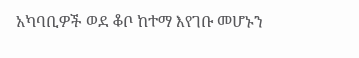አካባቢዎች ወደ ቆቦ ከተማ እየገቡ መሆኑን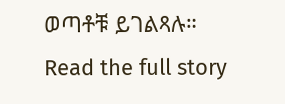ወጣቶቹ ይገልጻሉ።
Read the full story